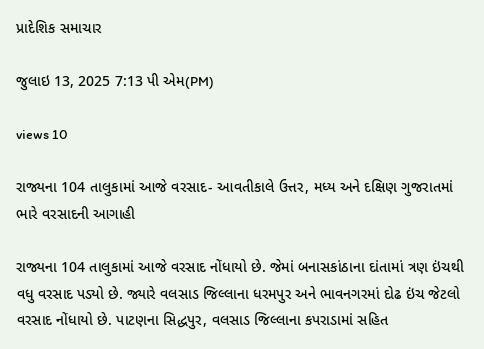પ્રાદેશિક સમાચાર

જુલાઇ 13, 2025 7:13 પી એમ(PM)

views 10

રાજ્યના 104 તાલુકામાં આજે વરસાદ- આવતીકાલે ઉત્તર, મધ્ય અને દક્ષિણ ગુજરાતમાં ભારે વરસાદની આગાહી

રાજ્યના 104 તાલુકામાં આજે વરસાદ નોંધાયો છે. જેમાં બનાસકાંઠાના દાંતામાં ત્રણ ઇંચથી વધુ વરસાદ પડ્યો છે. જ્યારે વલસાડ જિલ્લાના ધરમપુર અને ભાવનગરમાં દોઢ ઇંચ જેટલો વરસાદ નોંધાયો છે. પાટણના સિદ્ધપુર, વલસાડ જિલ્લાના કપરાડામાં સહિત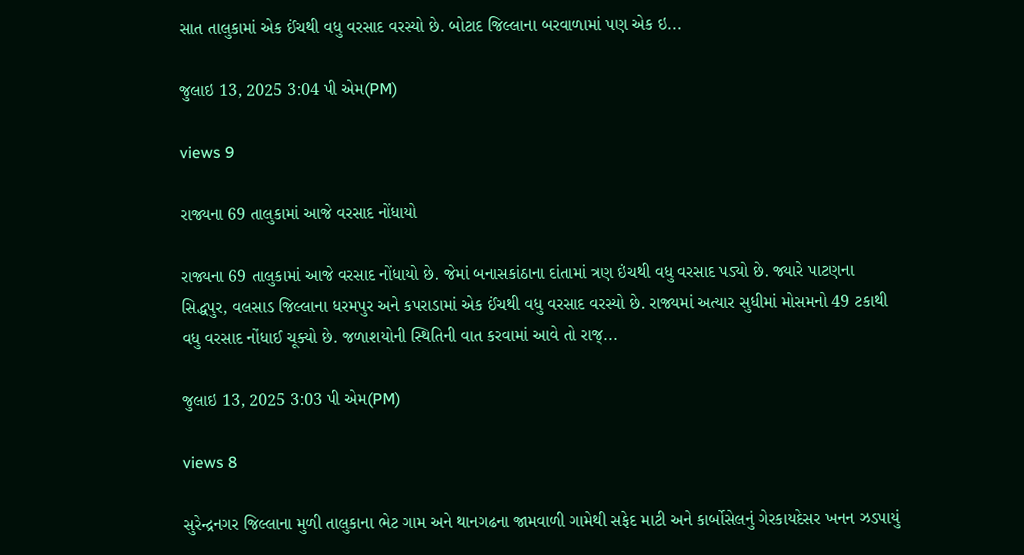સાત તાલુકામાં એક ઈંચથી વધુ વરસાદ વરસ્યો છે. બોટાદ જિલ્લાના બરવાળામાં પણ એક ઇ...

જુલાઇ 13, 2025 3:04 પી એમ(PM)

views 9

રાજ્યના 69 તાલુકામાં આજે વરસાદ નોંધાયો

રાજ્યના 69 તાલુકામાં આજે વરસાદ નોંધાયો છે. જેમાં બનાસકાંઠાના દાંતામાં ત્રણ ઇંચથી વધુ વરસાદ પડ્યો છે. જ્યારે પાટણના સિદ્ધપુર, વલસાડ જિલ્લાના ધરમપુર અને કપરાડામાં એક ઈંચથી વધુ વરસાદ વરસ્યો છે. રાજ્યમાં અત્યાર સુધીમાં મોસમનો 49 ટકાથી વધુ વરસાદ નોંધાઈ ચૂક્યો છે. જળાશયોની સ્થિતિની વાત કરવામાં આવે તો રાજ્...

જુલાઇ 13, 2025 3:03 પી એમ(PM)

views 8

સુરેન્દ્રનગર જિલ્લાના મુળી તાલુકાના ભેટ ગામ અને થાનગઢના જામવાળી ગામેથી સફેદ માટી અને કાર્બોસેલનું ગેરકાયદેસર ખનન ઝડપાયું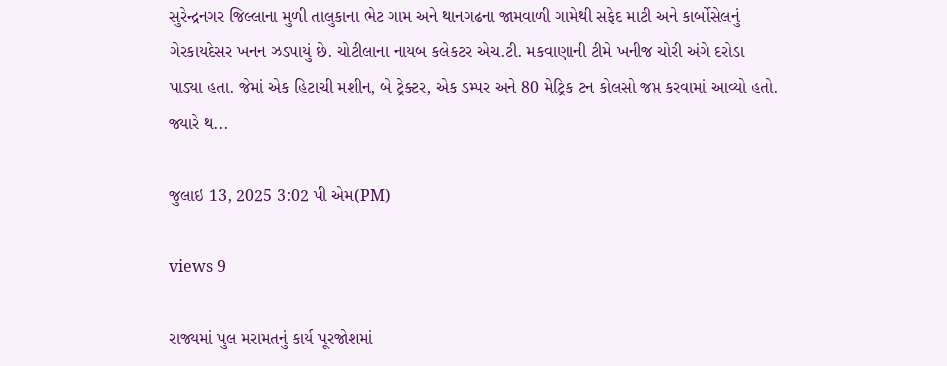સુરેન્દ્રનગર જિલ્લાના મુળી તાલુકાના ભેટ ગામ અને થાનગઢના જામવાળી ગામેથી સફેદ માટી અને કાર્બોસેલનું ગેરકાયદેસર ખનન ઝડપાયું છે. ચોટીલાના નાયબ કલેકટર એચ.ટી. મકવાણાની ટીમે ખનીજ ચોરી અંગે દરોડા પાડ્યા હતા. જેમાં એક હિટાચી મશીન, બે ટ્રેક્ટર, એક ડમ્પર અને 80 મેટ્રિક ટન કોલસો જપ્ત કરવામાં આવ્યો હતો. જ્યારે થ...

જુલાઇ 13, 2025 3:02 પી એમ(PM)

views 9

રાજ્યમાં પુલ મરામતનું કાર્ય પૂરજોશમાં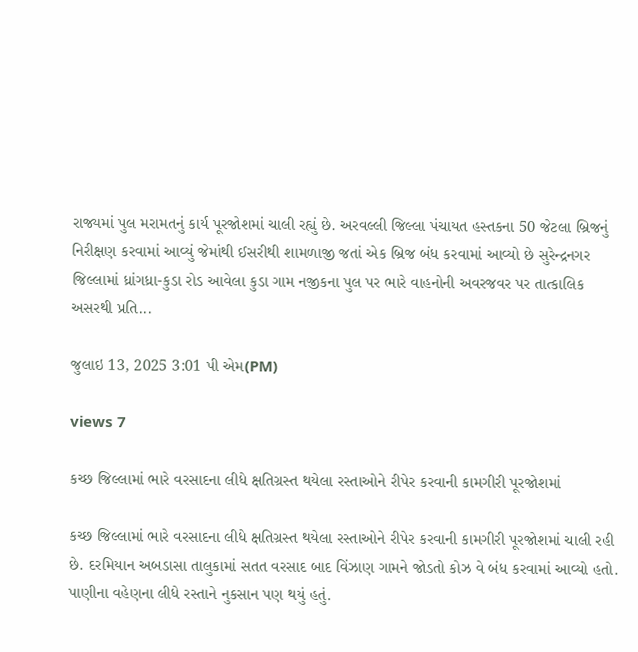રાજ્યમાં પુલ મરામતનું કાર્ય પૂરજોશમાં ચાલી રહ્યું છે. અરવલ્લી જિલ્લા પંચાયત હસ્તકના 50 જેટલા બ્રિજનું નિરીક્ષણ કરવામાં આવ્યું જેમાંથી ઈસરીથી શામળાજી જતાં એક બ્રિજ બંધ કરવામાં આવ્યો છે સુરેન્દ્રનગર જિલ્લામાં ધ્રાંગધ્રા-કુડા રોડ આવેલા કુડા ગામ નજીકના પુલ પર ભારે વાહનોની અવરજવર પર તાત્કાલિક અસરથી પ્રતિ...

જુલાઇ 13, 2025 3:01 પી એમ(PM)

views 7

કચ્છ જિલ્લામાં ભારે વરસાદના લીધે ક્ષતિગ્રસ્ત થયેલા રસ્તાઓને રીપેર કરવાની કામગીરી પૂરજોશમાં

કચ્છ જિલ્લામાં ભારે વરસાદના લીધે ક્ષતિગ્રસ્ત થયેલા રસ્તાઓને રીપેર કરવાની કામગીરી પૂરજોશમાં ચાલી રહી છે. દરમિયાન અબડાસા તાલુકામાં સતત વરસાદ બાદ વિંઝાણ ગામને જોડતો કોઝ વે બંધ કરવામાં આવ્યો હતો. પાણીના વહેણના લીધે રસ્તાને નુકસાન પણ થયું હતું.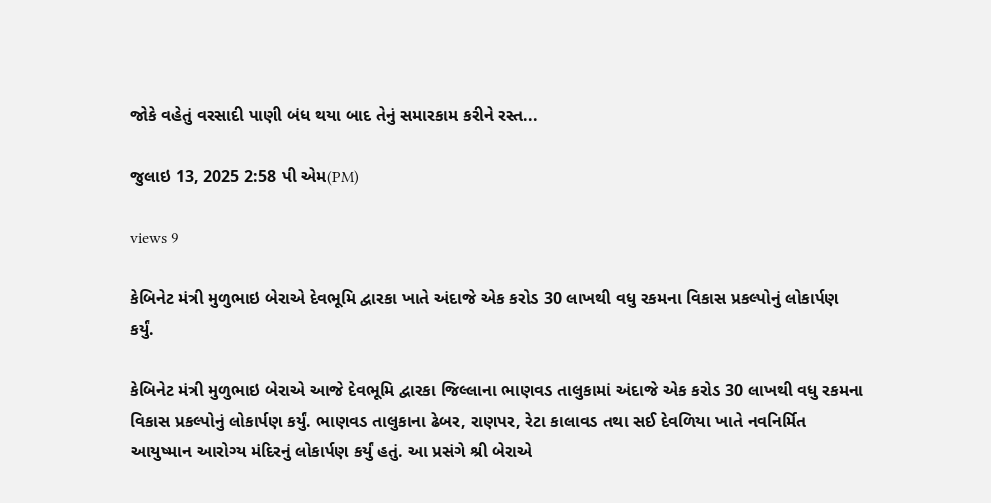જોકે વહેતું વરસાદી પાણી બંધ થયા બાદ તેનું સમારકામ કરીને રસ્ત...

જુલાઇ 13, 2025 2:58 પી એમ(PM)

views 9

કેબિનેટ મંત્રી મુળુભાઇ બેરાએ દેવભૂમિ દ્વારકા ખાતે અંદાજે એક કરોડ 30 લાખથી વધુ રકમના વિકાસ પ્રકલ્પોનું લોકાર્પણ કર્યું.

કેબિનેટ મંત્રી મુળુભાઇ બેરાએ આજે દેવભૂમિ દ્વારકા જિલ્લાના ભાણવડ તાલુકામાં અંદાજે એક કરોડ 30 લાખથી વધુ રકમના વિકાસ પ્રકલ્પોનું લોકાર્પણ કર્યું. ભાણવડ તાલુકાના ઢેબર, રાણપર, રેટા કાલાવડ તથા સઈ દેવળિયા ખાતે નવનિર્મિત આયુષ્માન આરોગ્ય મંદિરનું લોકાર્પણ કર્યું હતું. આ પ્રસંગે શ્રી બેરાએ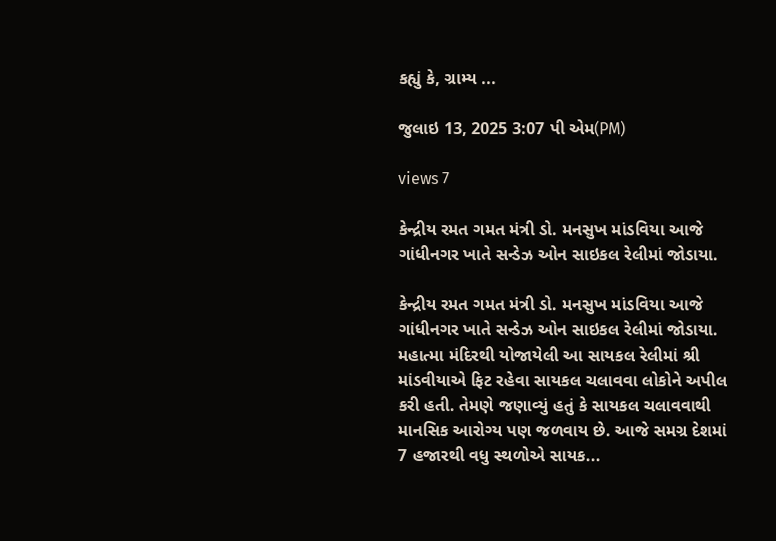કહ્યું કે, ગ્રામ્ય ...

જુલાઇ 13, 2025 3:07 પી એમ(PM)

views 7

કેન્દ્રીય રમત ગમત મંત્રી ડો. મનસુખ માંડવિયા આજે ગાંધીનગર ખાતે સન્ડેઝ ઓન સાઇકલ રેલીમાં જોડાયા.

કેન્દ્રીય રમત ગમત મંત્રી ડો. મનસુખ માંડવિયા આજે ગાંધીનગર ખાતે સન્ડેઝ ઓન સાઇકલ રેલીમાં જોડાયા. મહાત્મા મંદિરથી યોજાયેલી આ સાયકલ રેલીમાં શ્રી માંડવીયાએ ફિટ રહેવા સાયકલ ચલાવવા લોકોને અપીલ કરી હતી. તેમણે જણાવ્યું હતું કે સાયકલ ચલાવવાથી માનસિક આરોગ્ય પણ જળવાય છે. આજે સમગ્ર દેશમાં 7 હજારથી વધુ સ્થળોએ સાયક...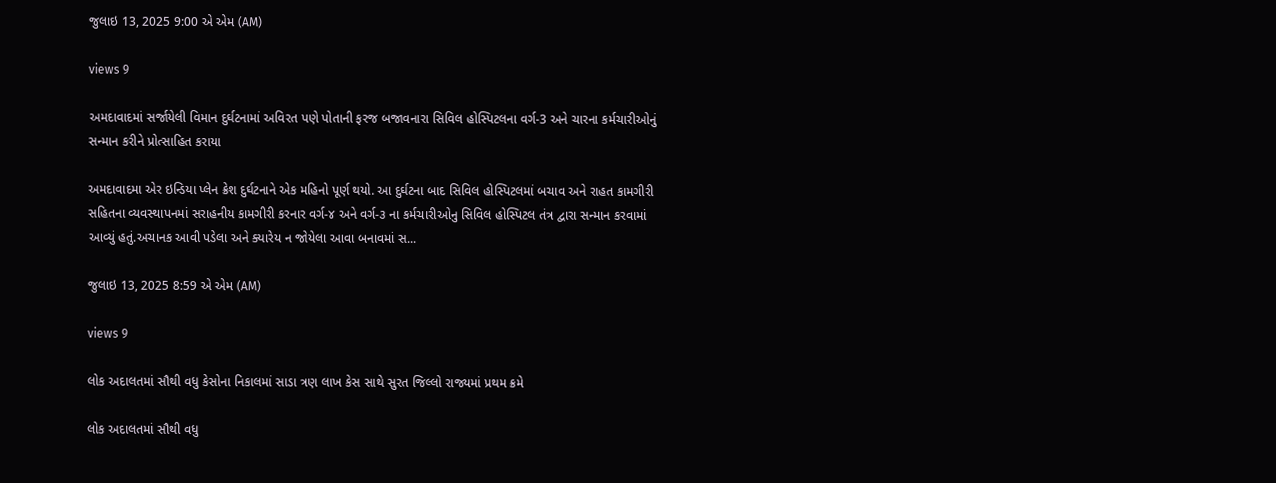જુલાઇ 13, 2025 9:00 એ એમ (AM)

views 9

અમદાવાદમાં સર્જાયેલી વિમાન દુર્ઘટનામાં અવિરત પણે પોતાની ફરજ બજાવનારા સિવિલ હોસ્પિટલના વર્ગ-3 અને ચારના કર્મચારીઓનું સન્માન કરીને પ્રોત્સાહિત કરાયા

અમદાવાદમા એર ઇન્ડિયા પ્લેન ક્રેશ દુર્ઘટનાને એક મહિનો પૂર્ણ થયો. આ દુર્ઘટના બાદ સિવિલ હોસ્પિટલમાં બચાવ અને રાહત કામગીરી સહિતના વ્યવસ્થાપનમાં સરાહનીય કામગીરી કરનાર વર્ગ-૪ અને વર્ગ-૩ ના કર્મચારીઓનુ સિવિલ હોસ્પિટલ તંત્ર દ્વારા સન્માન કરવામાં આવ્યું હતું.અચાનક આવી પડેલા અને ક્યારેય ન જોયેલા આવા બનાવમાં સ...

જુલાઇ 13, 2025 8:59 એ એમ (AM)

views 9

લોક અદાલતમાં સૌથી વધુ કેસોના નિકાલમાં સાડા ત્રણ લાખ કેસ સાથે સુરત જિલ્લો રાજ્યમાં પ્રથમ ક્રમે

લોક અદાલતમાં સૌથી વધુ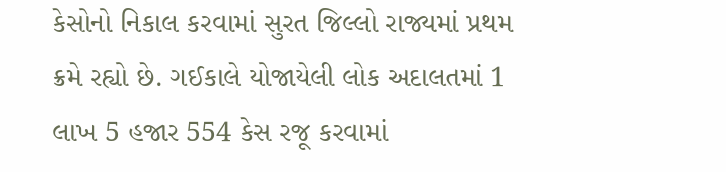કેસોનો નિકાલ કરવામાં સુરત જિલ્લો રાજ્યમાં પ્રથમ ક્રમે રહ્યો છે. ગઈકાલે યોજાયેલી લોક અદાલતમાં 1 લાખ 5 હજાર 554 કેસ રજૂ કરવામાં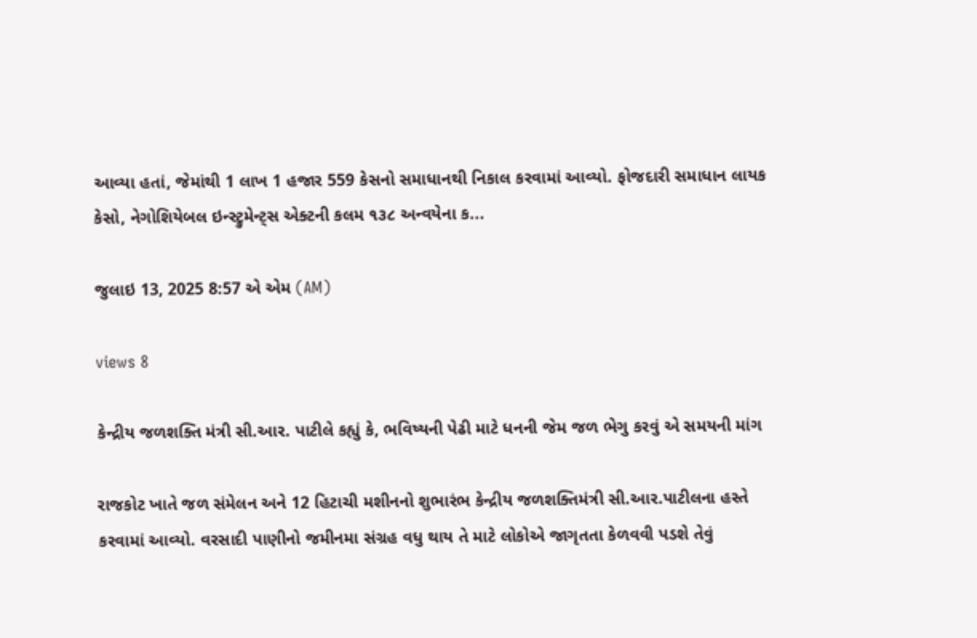આવ્યા હતાં, જેમાંથી 1 લાખ 1 હજાર 559 કેસનો સમાધાનથી નિકાલ કરવામાં આવ્યો. ફોજદારી સમાધાન લાયક કેસો, નેગોશિયેબલ ઇન્સ્ટ્રુમેન્ટ્સ એક્ટની કલમ ૧૩૮ અન્વયેના ક...

જુલાઇ 13, 2025 8:57 એ એમ (AM)

views 8

કેન્દ્રીય જળશક્તિ મંત્રી સી.આર. પાટીલે કહ્યું કે, ભવિષ્યની પેઢી માટે ધનની જેમ જળ ભેગુ કરવું એ સમયની માંગ

રાજકોટ ખાતે જળ સંમેલન અને 12 હિટાચી મશીનનો શુભારંભ કેન્દ્રીય જળશક્તિમંત્રી સી.આર.પાટીલના હસ્તે કરવામાં આવ્યો. વરસાદી પાણીનો જમીનમા સંગ્રહ વધુ થાય તે માટે લોકોએ જાગૃતતા કેળવવી પડશે તેવું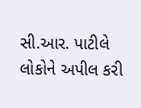સી.આર. પાટીલે લોકોને અપીલ કરી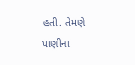હતી. તેમણે પાણીના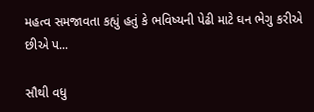મહત્વ સમજાવતા કહ્યું હતું કે ભવિષ્યની પેઢી માટે ઘન ભેગુ કરીએ છીએ પ...

સૌથી વધુ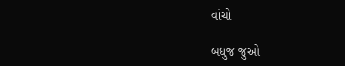વાંચો

બધુજ જુઓ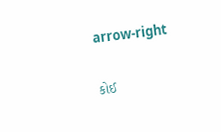arrow-right

કોઈ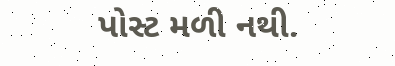પોસ્ટ મળી નથી.